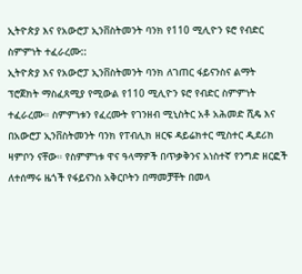ኢትዮጵያ እና የአውሮፓ ኢንቨስትመንት ባንክ የ110 ሚሊዮን ዩሮ የብድር ስምምነት ተፈራረሙ::
ኢትዮጵያ እና የአውሮፓ ኢንቨስትመንት ባንክ ለገጠር ፋይናንስና ልማት ፕሮጀክት ማስፈጸሚያ የሚውል የ110 ሚሊዮን ዩሮ የብድር ስምምነት ተፈራረሙ። ስምምነቱን የፈረሙት የገንዘብ ሚኒስትር አቶ አሕመድ ሺዴ እና በአውሮፓ ኢንቨስትመንት ባንክ የፐብሊክ ዘርፍ ዳይሬክተር ሚስተር ዲደሪክ ዛምቦን ናቸው። የስምምነቱ ዋና ዓላማዎች በጥቃቅንና አነስተኛ የንግድ ዘርፎች ለተሰማሩ ዜጎች የፋይናንስ አቅርቦትን በማመቻቸት በመላ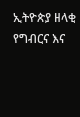ኢትዮጵያ ዘላቂ የግብርና እና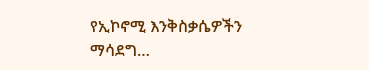የኢኮኖሚ እንቅስቃሴዎችን ማሳደግ…